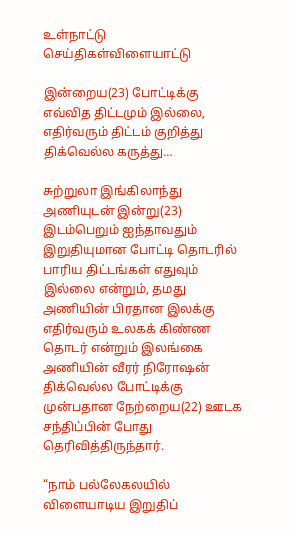உள்நாட்டு செய்திகள்விளையாட்டு

இன்றைய(23) போட்டிக்கு எவ்வித திட்டமும் இல்லை, எதிர்வரும் திட்டம் குறித்து திக்வெல்ல கருத்து…

சுற்றுலா இங்கிலாந்து அணியுடன் இன்று(23) இடம்பெறும் ஐந்தாவதும் இறுதியுமான போட்டி தொடரில் பாரிய திட்டங்கள் எதுவும் இல்லை என்றும், தமது அணியின் பிரதான இலக்கு எதிர்வரும் உலகக் கிண்ண தொடர் என்றும் இலங்கை அணியின் வீரர் நிரோஷன் திக்வெல்ல போட்டிக்கு முன்பதான நேற்றைய(22) ஊடக சந்திப்பின் போது தெரிவித்திருந்தார்.

“நாம் பல்லேகலயில் விளையாடிய இறுதிப்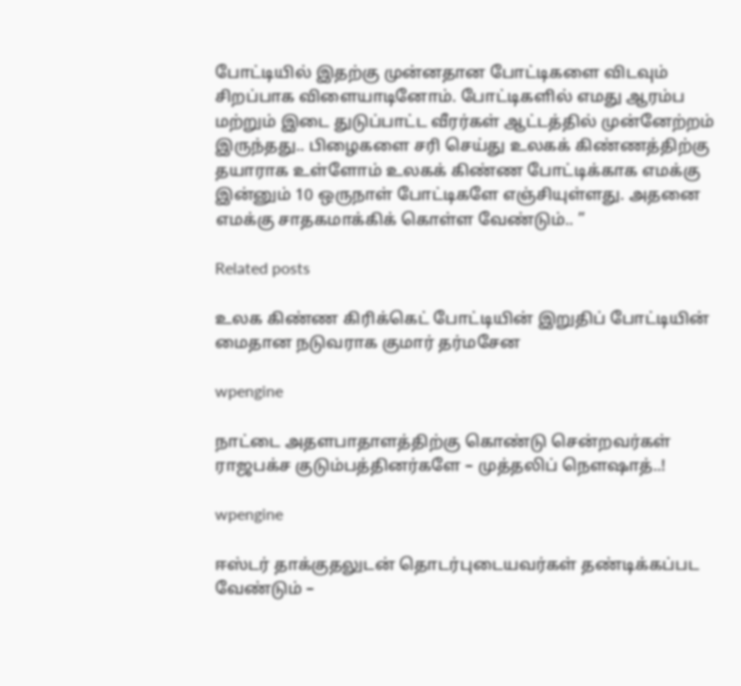போட்டியில் இதற்கு முன்னதான போட்டிகளை விடவும் சிறப்பாக விளையாடினோம். போட்டிகளில் எமது ஆரம்ப மற்றும் இடை துடுப்பாட்ட வீரர்கள் ஆட்டத்தில் முன்னேற்றம் இருந்தது.. பிழைகளை சரி செய்து உலகக் கிண்ணத்திற்கு தயாராக உள்ளோம் உலகக் கிண்ண போட்டிக்காக எமக்கு இன்னும் 10 ஒருநாள் போட்டிகளே எஞ்சியுள்ளது. அதனை எமக்கு சாதகமாக்கிக் கொள்ள வேண்டும்.. ”

Related posts

உலக கிண்ண கிரிக்கெட் போட்டியின் இறுதிப் போட்டியின் மைதான நடுவராக குமார் தர்மசேன

wpengine

நாட்டை அதளபாதாளத்திற்கு கொண்டு சென்றவர்கள் ராஜபக்ச குடும்பத்தினர்களே – முத்தலிப் நெளஷாத்..!

wpengine

ஈஸ்டர் தாக்குதலுடன் தொடர்புடையவர்கள் தண்டிக்கப்பட வேண்டும் –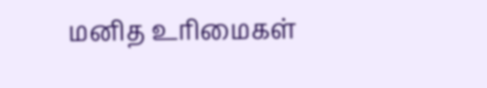மனித உரிமைகள்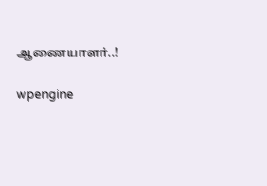ஆணையாளர்..!

wpengine